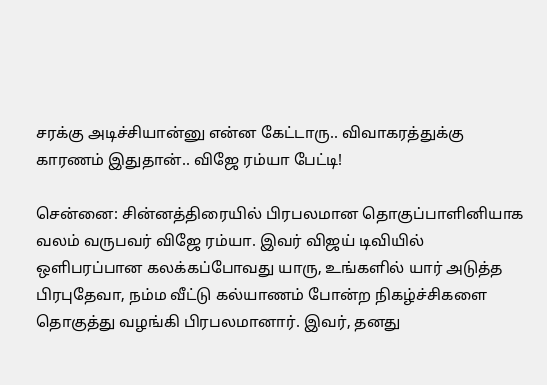சரக்கு அடிச்சியான்னு என்ன கேட்டாரு.. விவாகரத்துக்கு காரணம் இதுதான்.. விஜே ரம்யா பேட்டி!

சென்னை: சின்னத்திரையில் பிரபலமான தொகுப்பாளினியாக வலம் வருபவர் விஜே ரம்யா. இவர் விஜய் டிவியில் ஒளிபரப்பான கலக்கப்போவது யாரு, உங்களில் யார் அடுத்த பிரபுதேவா, நம்ம வீட்டு கல்யாணம் போன்ற நிகழ்ச்சிகளை தொகுத்து வழங்கி பிரபலமானார். இவர், தனது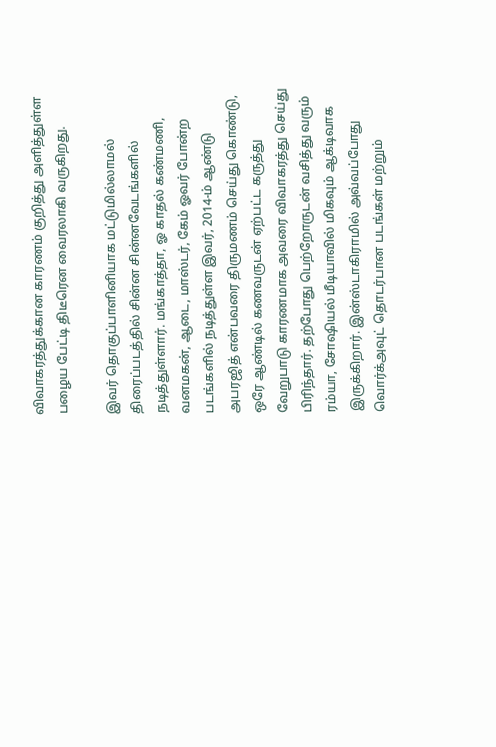விவாகரத்துக்கான காரணம் குறித்து அளித்துள்ள பழைய பேட்டி திடீரென வைரலாகி வருகிறது.

இவர் தொகுப்பாளினியாக மட்டுமில்லாமல் திரைப்படத்தில் சின்ன சின்னவேடங்களில் நடித்துள்ளார். மங்காத்தா, ஓ காதல் கண்மணி, வனமகன், ஆடை, மாஸ்டர், கேம் ஓவர் போன்ற படங்களில் நடித்துள்ள இவர், 2014-ம் ஆண்டு அபரஜித் என்பவரை திருமணம் செய்து கொண்டு, ஒரே ஆண்டில் கணவருடன் ஏற்பட்ட கருத்து வேறுபாடு காரணமாக அவரை விவாகரத்து செய்து பிரிந்தார். தற்போது பெற்றோருடன் வசித்து வரும் ரம்யா, சோஷியல் மீடியாவில் மிகவும் ஆக்டிவாக இருக்கிறார். இன்ஸ்டாகிராமில் அவ்வப்போது வொர்க்அவுட் தொடர்பான படங்கள் மற்றும்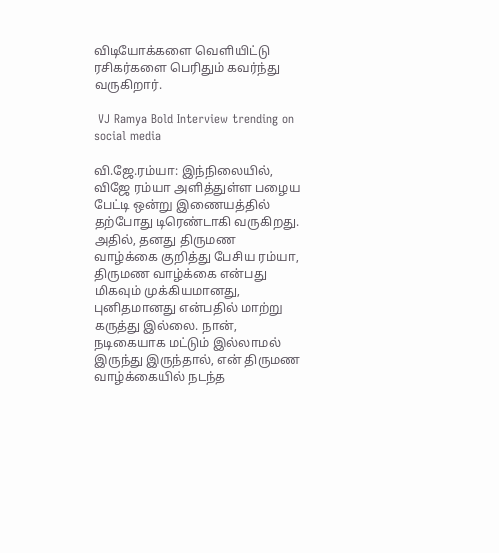விடியோக்களை வெளியிட்டு ரசிகர்களை பெரிதும் கவர்ந்து வருகிறார்.

 VJ Ramya Bold Interview trending on social media

வி.ஜே.ரம்யா: இந்நிலையில், விஜே ரம்யா அளித்துள்ள பழைய பேட்டி ஒன்று இணையத்தில் தற்போது டிரெண்டாகி வருகிறது. அதில், தனது திருமண வாழ்க்கை குறித்து பேசிய ரம்யா, திருமண வாழ்க்கை என்பது மிகவும் முக்கியமானது, புனிதமானது என்பதில் மாற்று கருத்து இல்லை. நான், நடிகையாக மட்டும் இல்லாமல் இருந்து இருந்தால், என் திருமண வாழ்க்கையில் நடந்த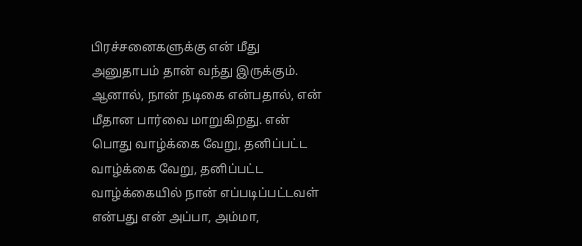பிரச்சனைகளுக்கு என் மீது அனுதாபம் தான் வந்து இருக்கும். ஆனால், நான் நடிகை என்பதால், என் மீதான பார்வை மாறுகிறது. என் பொது வாழ்க்கை வேறு, தனிப்பட்ட வாழ்க்கை வேறு, தனிப்பட்ட வாழ்க்கையில் நான் எப்படிப்பட்டவள் என்பது என் அப்பா, அம்மா,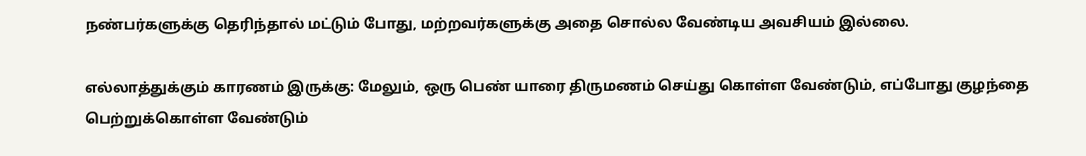நண்பர்களுக்கு தெரிந்தால் மட்டும் போது, மற்றவர்களுக்கு அதை சொல்ல வேண்டிய அவசியம் இல்லை.

எல்லாத்துக்கும் காரணம் இருக்கு: மேலும், ஒரு பெண் யாரை திருமணம் செய்து கொள்ள வேண்டும், எப்போது குழந்தை பெற்றுக்கொள்ள வேண்டும்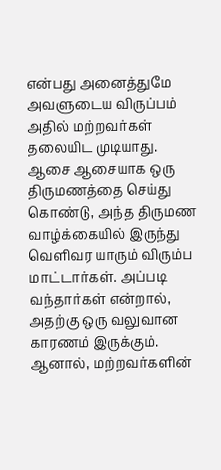என்பது அனைத்துமே அவளுடைய விருப்பம் அதில் மற்றவர்கள் தலையிட முடியாது. ஆசை ஆசையாக ஒரு திருமணத்தை செய்து கொண்டு, அந்த திருமண வாழ்க்கையில் இருந்து வெளிவர யாரும் விரும்ப மாட்டார்கள். அப்படி வந்தார்கள் என்றால், அதற்கு ஒரு வலுவான காரணம் இருக்கும். ஆனால், மற்றவர்களின்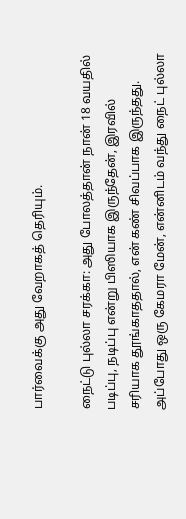பார்வைக்கு அது வேறாகத் தெரியும்.

நைட்டு புல்லா சரக்கா: அது போலத்தான் நான் 18 வயதில் படிப்பு, நடிப்பு என்று பிஸியாக இருந்தேன், இரவில் சரியாக தூங்காததால், என் கண் சிவப்பாக இருந்தது. அப்போது ஒரு கேமரா மேன், என்னிடம் வந்து நைட் புல்லா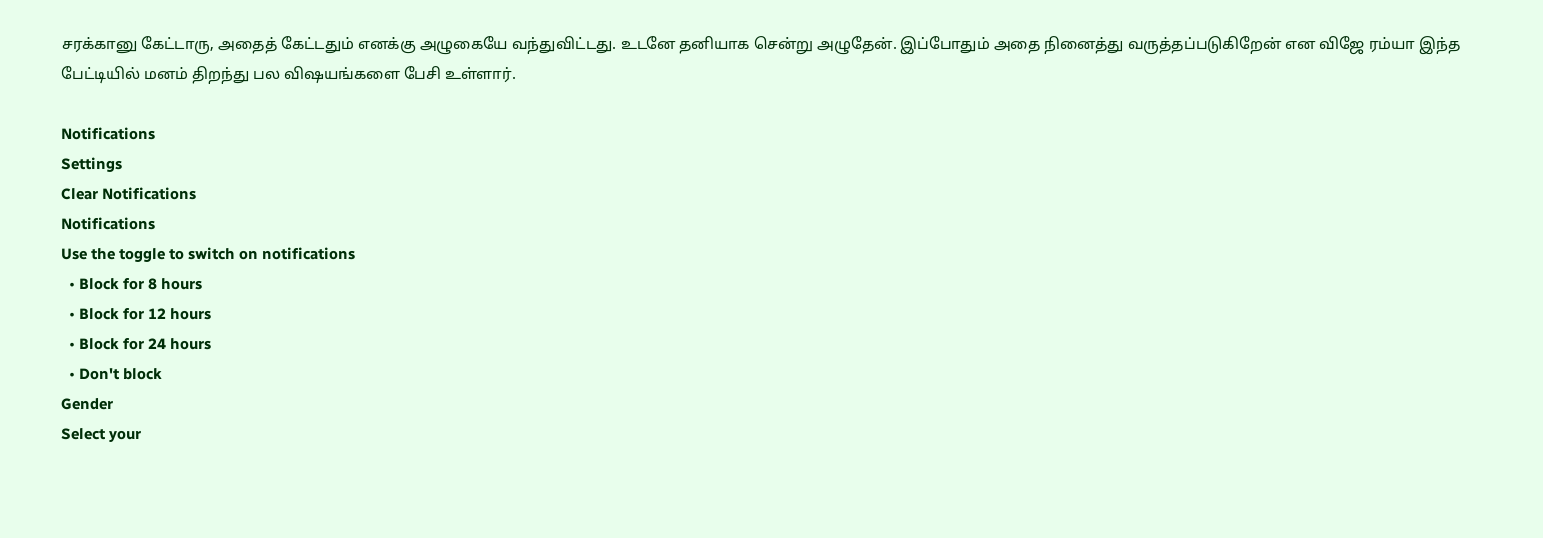சரக்கானு கேட்டாரு, அதைத் கேட்டதும் எனக்கு அழுகையே வந்துவிட்டது. உடனே தனியாக சென்று அழுதேன். இப்போதும் அதை நினைத்து வருத்தப்படுகிறேன் என விஜே ரம்யா இந்த பேட்டியில் மனம் திறந்து பல விஷயங்களை பேசி உள்ளார்.

Notifications
Settings
Clear Notifications
Notifications
Use the toggle to switch on notifications
  • Block for 8 hours
  • Block for 12 hours
  • Block for 24 hours
  • Don't block
Gender
Select your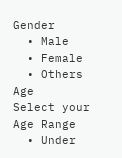Gender
  • Male
  • Female
  • Others
Age
Select your Age Range
  • Under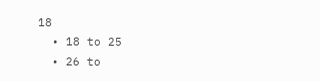18
  • 18 to 25
  • 26 to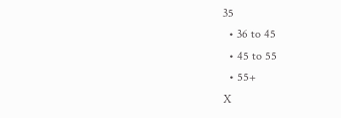35
  • 36 to 45
  • 45 to 55
  • 55+
X